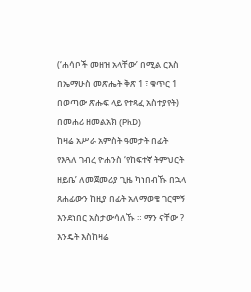(‘ሐሳቦች መዘዝ አላቸው’ በሚል ርእስ በኤማሁስ መጽሔት ቅጽ 1 ፣ ቁጥር 1 በወጣው ጽሑፍ ላይ የተጻፈ አስተያየት)
በመሐሪ ዘመልአክ (PhD)
ከዛሬ አሥራ አምስት ዓመታት በፊት የእጓለ ገብረ ዮሐንስ ‘የከፍተኛ ትምህርት ዘይቤ’ ለመጀመሪያ ጊዜ ካነበብኹ በኋላ ጸሐፊውን ከዚያ በፊት አለማወቄ ገርሞኝ እንደነበር አስታውሳለኹ ። ማን ናቸው ? እንዴት እስከዛሬ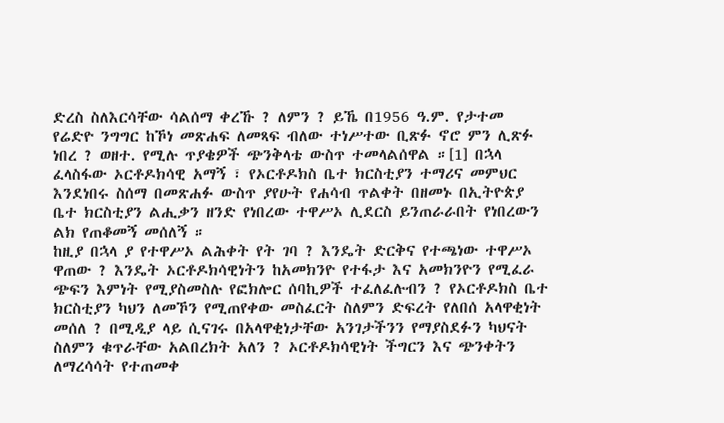ድረስ ስለእርሳቸው ሳልሰማ ቀረኹ ? ለምን ? ይኼ በ1956 ዓ.ም. የታተመ የሬድዮ ንግግር ከኾነ መጽሐፍ ለመጻፍ ብለው ተነሥተው ቢጽፉ ኖሮ ምን ሊጽፉ ነበረ ? ወዘተ. የሚሉ ጥያቄዎች ጭንቅላቴ ውስጥ ተመላልሰዋል ።[1] በኋላ ፈላስፋው ኦርቶዶክሳዊ አማኝ ፣ የኦርቶዶክስ ቤተ ክርስቲያን ተማሪና መምህር እንደነበሩ ስሰማ በመጽሐፉ ውስጥ ያየሁት የሐሳብ ጥልቀት በዘመኑ በኢትዮጵያ ቤተ ክርስቲያን ልሒቃን ዘንድ የነበረው ተዋሥኦ ሊደርስ ይንጠራራበት የነበረውን ልክ የጠቆመኝ መሰለኝ ።
ከዚያ በኋላ ያ የተዋሥኦ ልሕቀት የት ገባ ? እንዴት ድርቅና የተጫነው ተዋሥኦ ዋጠው ? እንዴት ኦርቶዶክሳዊነትን ከአመክንዮ የተፋታ እና አመክንዮን የሚፈራ ጭፍን እምነት የሚያስመስሉ የፎክሎር ሰባኪዎች ተፈለፈሉብን ? የኦርቶዶክስ ቤተ ክርስቲያን ካህን ለመኾን የሚጠየቀው መስፈርት ስለምን ድፍረት የለበሰ አላዋቂነት መሰለ ? በሚዲያ ላይ ሲናገሩ በአላዋቂነታቸው አንገታችንን የማያስደፉን ካህናት ስለምን ቁጥራቸው አልበረክት አለን ? ኦርቶዶክሳዊነት ችግርን እና ጭንቀትን ለማረሳሳት የተጠመቀ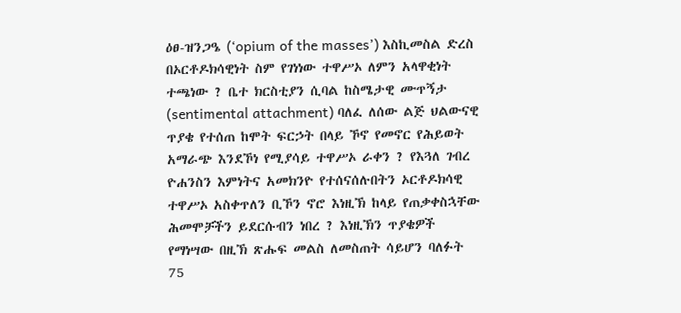ዕፀ-ዝንጋዔ (‘opium of the masses’) እስኪመስል ድረስ በኦርቶዶክሳዊነት ስም የገነነው ተዋሥኦ ለምን አላዋቂነት ተጫነው ? ቤተ ክርስቲያን ሲባል ከስሜታዊ ሙጥኝታ (sentimental attachment) ባለፈ ለሰው ልጅ ህልውናዊ ጥያቄ የተሰጠ ከሞት ፍርኃት በላይ ኾኖ የመኖር የሕይወት አማራጭ እንደኾነ የሚያሳይ ተዋሥኦ ራቀን ? የእጓለ ገብረ ዮሐንስን እምነትና አመክንዮ የተሰናሰሉበትን ኦርቶዶክሳዊ ተዋሥኦ አስቀጥለን ቢኾን ኖሮ እነዚኽ ከላይ የጠቃቀስኋቸው ሕመሞቻችን ይደርሱብን ነበረ ? እነዚኽን ጥያቄዎች የማነሣው በዚኽ ጽሑፍ መልስ ለመስጠት ሳይሆን ባለፉት 75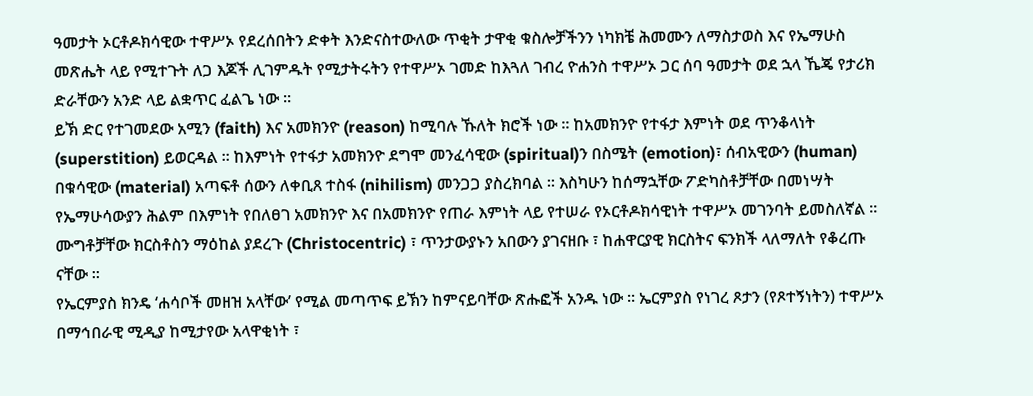ዓመታት ኦርቶዶክሳዊው ተዋሥኦ የደረሰበትን ድቀት እንድናስተውለው ጥቂት ታዋቂ ቁስሎቻችንን ነካክቼ ሕመሙን ለማስታወስ እና የኤማሁስ መጽሔት ላይ የሚተጉት ለጋ እጆች ሊገምዱት የሚታትሩትን የተዋሥኦ ገመድ ከእጓለ ገብረ ዮሐንስ ተዋሥኦ ጋር ሰባ ዓመታት ወደ ኋላ ኼጄ የታሪክ ድራቸውን አንድ ላይ ልቋጥር ፈልጌ ነው ።
ይኽ ድር የተገመደው አሚን (faith) እና አመክንዮ (reason) ከሚባሉ ኹለት ክሮች ነው ። ከአመክንዮ የተፋታ እምነት ወደ ጥንቆላነት (superstition) ይወርዳል ። ከእምነት የተፋታ አመክንዮ ደግሞ መንፈሳዊው (spiritual)ን በስሜት (emotion)፣ ሰብአዊውን (human) በቁሳዊው (material) አጣፍቶ ሰውን ለቀቢጸ ተስፋ (nihilism) መንጋጋ ያስረክባል ። እስካሁን ከሰማኋቸው ፖድካስቶቻቸው በመነሣት የኤማሁሳውያን ሕልም በእምነት የበለፀገ አመክንዮ እና በአመክንዮ የጠራ እምነት ላይ የተሠራ የኦርቶዶክሳዊነት ተዋሥኦ መገንባት ይመስለኛል ። ሙግቶቻቸው ክርስቶስን ማዕከል ያደረጉ (Christocentric) ፣ ጥንታውያኑን አበውን ያገናዘቡ ፣ ከሐዋርያዊ ክርስትና ፍንክች ላለማለት የቆረጡ ናቸው ።
የኤርምያስ ክንዴ ‘ሐሳቦች መዘዝ አላቸው’ የሚል መጣጥፍ ይኽን ከምናይባቸው ጽሑፎች አንዱ ነው ። ኤርምያስ የነገረ ጾታን (የጾተኝነትን) ተዋሥኦ በማኅበራዊ ሚዲያ ከሚታየው አላዋቂነት ፣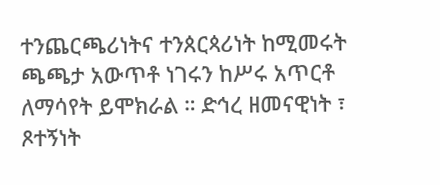ተንጨርጫሪነትና ተንጰርጳሪነት ከሚመሩት ጫጫታ አውጥቶ ነገሩን ከሥሩ አጥርቶ ለማሳየት ይሞክራል ። ድኅረ ዘመናዊነት ፣ ጾተኝነት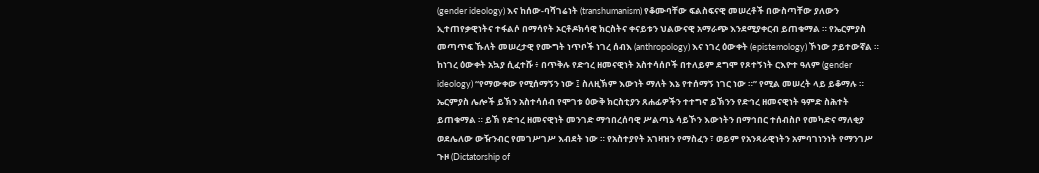(gender ideology) እና ከሰው-ባሻገሬነት (transhumanism) የቆሙባቸው ፍልስፍናዊ መሠረቶች በውስጣቸው ያለውን ኢተጠየቃዊነትና ተፋልሶ በማሳየት ኦርቶዶክሳዊ ክርስትና ቀናይቱን ህልውናዊ አማራጭ እንደሚያቀርብ ይጠቁማል ። የኤርምያስ መጣጥፍ ኹለት መሠረታዊ የሙግት ነጥቦች ነገረ ሰብእ (anthropology) እና ነገረ ዕውቀት (epistemology) ኾነው ታይተውኛል ።
ከነገረ ዕውቀት አኳያ ሲፈተሹ ፥ በጥቅሉ የድኅረ ዘመናዊነት አስተሳሰቦች በተለይም ደግሞ የጾተኝነት ርእዮተ ዓለም (gender ideology) “የማውቀው የሚሰማኝን ነው ፤ ስለዚኽም እውነት ማለት እኔ የተሰማኝ ነገር ነው ።” የሚል መሠረት ላይ ይቆማሉ ። ኤርምያስ ሌሎች ይኽን አስተሳሰብ የሞገቱ ዕውቅ ክርስቲያን ጸሐፊዎችን ተተግኖ ይኽንን የድኅረ ዘመናዊነት ዓምድ ስሕተት ይጠቁማል ። ይኽ የድኅረ ዘመናዊነት መንገድ ማኅበረሰባዊ ሥልጣኔ ሳይኾን እውነትን በማኅበር ተሰብስቦ የመካድና ማለቂያ ወደሌለው ውዥንብር የመገሥገሥ እብደት ነው ። የአስተያየት አገዛዝን የማስፈን ፣ ወይም የአንጻራዊነትን አምባገነንነት የማንገሥ ጉዞ (Dictatorship of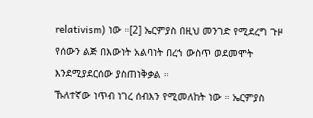relativism) ነው ።[2] ኤርምያስ በዚህ መንገድ የሚደረግ ጉዞ የሰውን ልጅ በእውነት አልባነት በረኀ ውስጥ ወደመሞት እንደሚያደርሰው ያስጠነቅቃል ።
ኹለተኛው ነጥብ ነገረ ሰብእን የሚመለከት ነው ። ኤርምያስ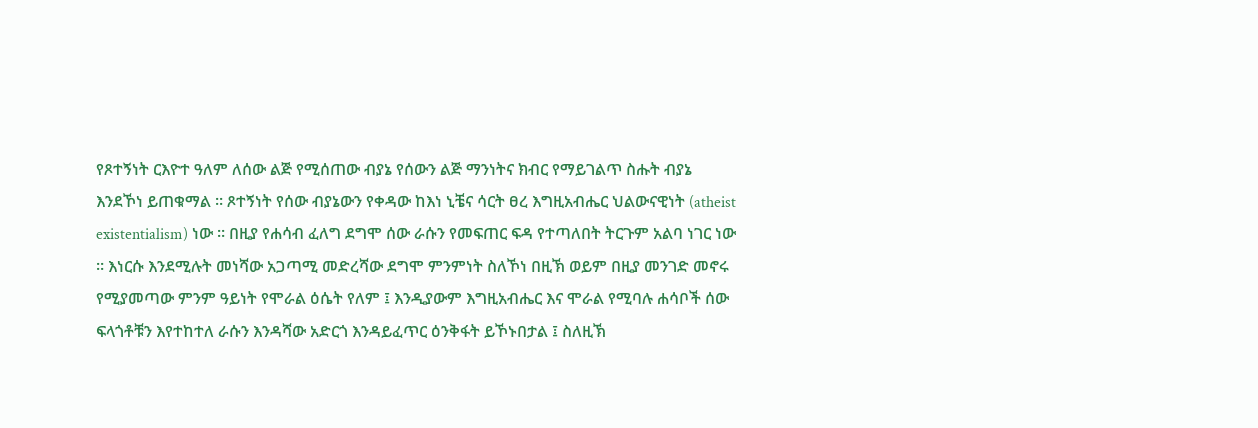የጾተኝነት ርእዮተ ዓለም ለሰው ልጅ የሚሰጠው ብያኔ የሰውን ልጅ ማንነትና ክብር የማይገልጥ ስሑት ብያኔ እንደኾነ ይጠቁማል ። ጾተኝነት የሰው ብያኔውን የቀዳው ከእነ ኒቼና ሳርት ፀረ እግዚአብሔር ህልውናዊነት (atheist existentialism) ነው ። በዚያ የሐሳብ ፈለግ ደግሞ ሰው ራሱን የመፍጠር ፍዳ የተጣለበት ትርጉም አልባ ነገር ነው ። እነርሱ እንደሚሉት መነሻው አጋጣሚ መድረሻው ደግሞ ምንምነት ስለኾነ በዚኽ ወይም በዚያ መንገድ መኖሩ የሚያመጣው ምንም ዓይነት የሞራል ዕሴት የለም ፤ እንዲያውም እግዚአብሔር እና ሞራል የሚባሉ ሐሳቦች ሰው ፍላጎቶቹን እየተከተለ ራሱን እንዳሻው አድርጎ እንዳይፈጥር ዕንቅፋት ይኾኑበታል ፤ ስለዚኽ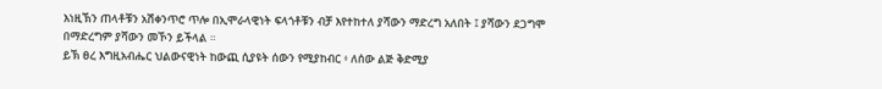እነዚኽን ጠላቶቹን አሽቀንጥሮ ጥሎ በኢሞራላዊነት ፍላጎቶቹን ብቻ እየተከተለ ያሻውን ማድረግ አለበት ፤ ያሻውን ደጋግሞ በማድረግም ያሻውን መኾን ይችላል ።
ይኽ ፀረ እግዚአብሔር ህልውናዊነት ከውጪ ሲያዩት ሰውን የሚያከብር ፥ ለሰው ልጅ ቅድሚያ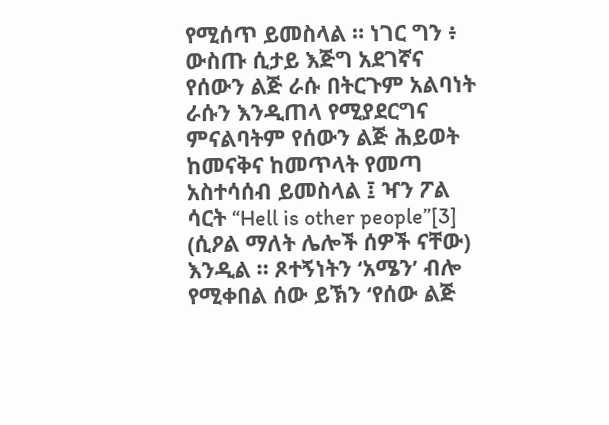የሚሰጥ ይመስላል ። ነገር ግን ፥ ውስጡ ሲታይ እጅግ አደገኛና የሰውን ልጅ ራሱ በትርጉም አልባነት ራሱን እንዲጠላ የሚያደርግና ምናልባትም የሰውን ልጅ ሕይወት ከመናቅና ከመጥላት የመጣ አስተሳሰብ ይመስላል ፤ ዣን ፖል ሳርት “Hell is other people”[3] (ሲዖል ማለት ሌሎች ሰዎች ናቸው) እንዲል ። ጾተኝነትን ‘አሜን’ ብሎ የሚቀበል ሰው ይኽን ‘የሰው ልጅ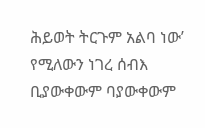ሕይወት ትርጉም አልባ ነው’ የሚለውን ነገረ ሰብእ ቢያውቀውም ባያውቀውም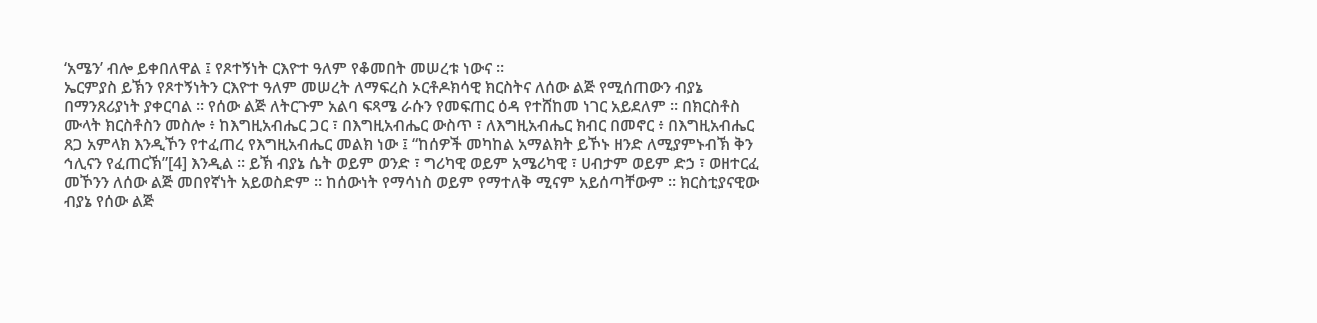‘አሜን’ ብሎ ይቀበለዋል ፤ የጾተኝነት ርእዮተ ዓለም የቆመበት መሠረቱ ነውና ።
ኤርምያስ ይኽን የጾተኝነትን ርእዮተ ዓለም መሠረት ለማፍረስ ኦርቶዶክሳዊ ክርስትና ለሰው ልጅ የሚሰጠውን ብያኔ በማንጸሪያነት ያቀርባል ። የሰው ልጅ ለትርጉም አልባ ፍጻሜ ራሱን የመፍጠር ዕዳ የተሸከመ ነገር አይደለም ። በክርስቶስ ሙላት ክርስቶስን መስሎ ፥ ከእግዚአብሔር ጋር ፣ በእግዚአብሔር ውስጥ ፣ ለእግዚአብሔር ክብር በመኖር ፥ በእግዚአብሔር ጸጋ አምላክ እንዲኾን የተፈጠረ የእግዚአብሔር መልክ ነው ፤ “ከሰዎች መካከል አማልክት ይኾኑ ዘንድ ለሚያምኑብኽ ቅን ኅሊናን የፈጠርኽ”[4] እንዲል ። ይኽ ብያኔ ሴት ወይም ወንድ ፣ ግሪካዊ ወይም አሜሪካዊ ፣ ሀብታም ወይም ድኃ ፣ ወዘተርፈ መኾንን ለሰው ልጅ መበየኛነት አይወስድም ። ከሰውነት የማሳነስ ወይም የማተለቅ ሚናም አይሰጣቸውም ። ክርስቲያናዊው ብያኔ የሰው ልጅ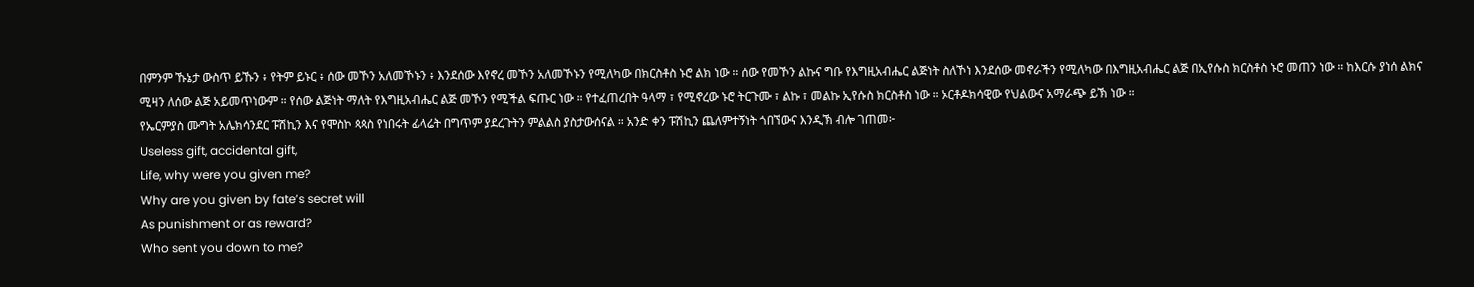በምንም ኹኔታ ውስጥ ይኹን ፥ የትም ይኑር ፥ ሰው መኾን አለመኾኑን ፥ እንደሰው እየኖረ መኾን አለመኾኑን የሚለካው በክርስቶስ ኑሮ ልክ ነው ። ሰው የመኾን ልኩና ግቡ የእግዚአብሔር ልጅነት ስለኾነ እንደሰው መኖራችን የሚለካው በእግዚአብሔር ልጅ በኢየሱስ ክርስቶስ ኑሮ መጠን ነው ። ከእርሱ ያነሰ ልክና ሚዛን ለሰው ልጅ አይመጥነውም ። የሰው ልጅነት ማለት የእግዚአብሔር ልጅ መኾን የሚችል ፍጡር ነው ። የተፈጠረበት ዓላማ ፣ የሚኖረው ኑሮ ትርጉሙ ፣ ልኩ ፣ መልኩ ኢየሱስ ክርስቶስ ነው ። ኦርቶዶክሳዊው የህልውና አማራጭ ይኽ ነው ።
የኤርምያስ ሙግት አሌክሳንደር ፑሽኪን እና የሞስኮ ጳጳስ የነበሩት ፊላሬት በግጥም ያደረጉትን ምልልስ ያስታውሰናል ። አንድ ቀን ፑሽኪን ጨለምተኝነት ጎበኘውና እንዲኽ ብሎ ገጠመ፦
Useless gift, accidental gift,
Life, why were you given me?
Why are you given by fate’s secret will
As punishment or as reward?
Who sent you down to me?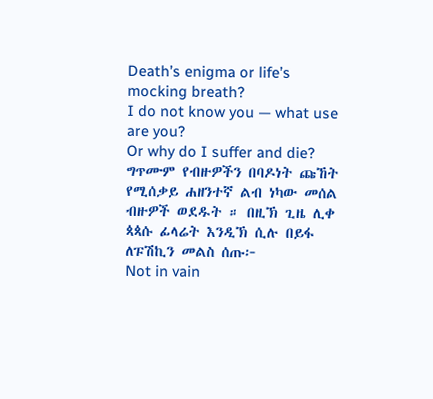Death’s enigma or life’s mocking breath?
I do not know you — what use are you?
Or why do I suffer and die?
ግጥሙም የብዙዎችን በባዶነት ጩኸት የሚሰቃይ ሐዘንተኛ ልብ ነካው መሰል ብዙዎች ወደዱት ። በዚኽ ጊዜ ሊቀ ጳጳሱ ፊላሬት እንዲኽ ሲሉ በይፋ ለፑሽኪን መልስ ሰጡ፦
Not in vain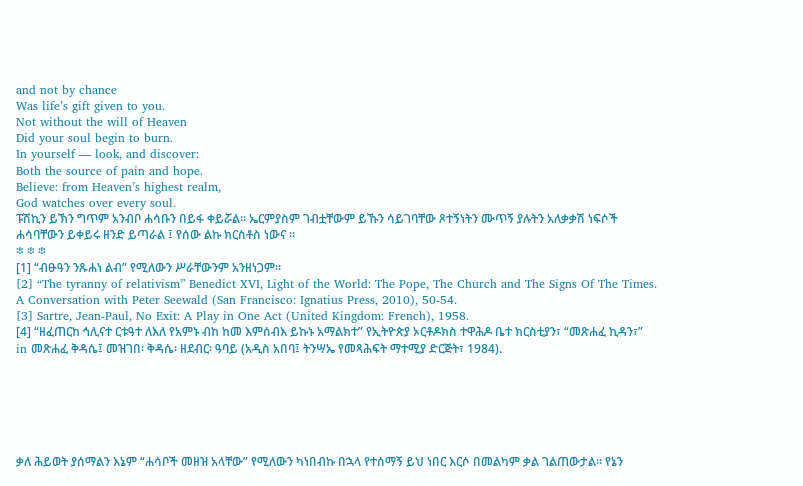and not by chance
Was life’s gift given to you.
Not without the will of Heaven
Did your soul begin to burn.
In yourself — look, and discover:
Both the source of pain and hope.
Believe: from Heaven’s highest realm,
God watches over every soul.
ፑሽኪን ይኽን ግጥም አንብቦ ሐሳቡን በይፋ ቀይሯል። ኤርምያስም ገብቷቸውም ይኹን ሳይገባቸው ጾተኝነትን ሙጥኝ ያሉትን አለቃቃሽ ነፍሶች ሐሳባቸውን ይቀይሩ ዘንድ ይጣራል ፤ የሰው ልኩ ክርስቶስ ነውና ።
፨ ፨ ፨
[1] “ብፁዓን ንጹሐነ ልብ” የሚለውን ሥራቸውንም አንዘነጋም።
[2] “The tyranny of relativism” Benedict XVI, Light of the World: The Pope, The Church and The Signs Of The Times. A Conversation with Peter Seewald (San Francisco: Ignatius Press, 2010), 50-54.
[3] Sartre, Jean-Paul, No Exit: A Play in One Act (United Kingdom: French), 1958.
[4] “ዘፈጠርከ ኅሊናተ ርቱዓተ ለእለ የአምኑ ብከ ከመ እምሰብእ ይኩኑ አማልክተ” የኢትዮጵያ ኦርቶዶክስ ተዋሕዶ ቤተ ክርስቲያን፣ “መጽሐፈ ኪዳን፣” in መጽሐፈ ቅዳሴ፤ መዝገበ፡ ቅዳሴ፡ ዘደብር፡ ዓባይ (አዲስ አበባ፤ ትንሣኤ የመጻሕፍት ማተሚያ ድርጅት፣ 1984).






ቃለ ሕይወት ያሰማልን እኔም “ሐሳቦች መዘዝ አላቸው” የሚለውን ካነበብኩ በኋላ የተሰማኝ ይህ ነበር እርሶ በመልካም ቃል ገልጠውታል። የኔን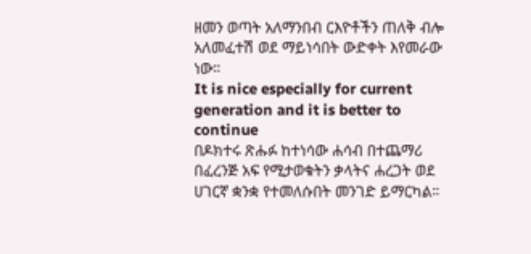ዘመን ወጣት አለማንበብ ርእዮቶችን ጠለቅ ብሎ አለመፈተሽ ወደ ማይነሳበት ውድቀት እየመራው ነው።
It is nice especially for current generation and it is better to continue
በዶክተሩ ጽሑፉ ከተነሳው ሐሳብ በተጨማሪ በፈረንጅ አፍ የሚታወቁትን ቃላትና ሐረጋት ወደ ሀገርኛ ቋንቋ የተመለሱበት መንገድ ይማርካል።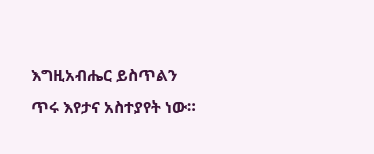እግዚአብሔር ይስጥልን
ጥሩ እየታና አስተያየት ነው።